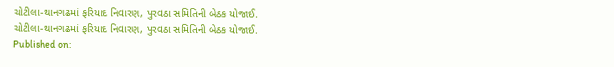ચોટીલા-થાનગઢમાં ફરિયાદ નિવારણ, પુરવઠા સમિતિની બેઠક યોજાઈ.
ચોટીલા-થાનગઢમાં ફરિયાદ નિવારણ, પુરવઠા સમિતિની બેઠક યોજાઈ.
Published on: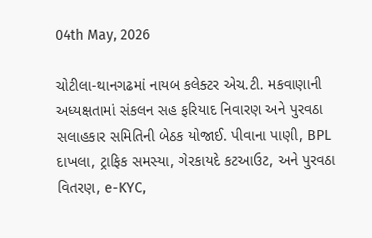04th May, 2026

ચોટીલા-થાનગઢમાં નાયબ કલેક્ટર એચ.ટી. મકવાણાની અધ્યક્ષતામાં સંકલન સહ ફરિયાદ નિવારણ અને પુરવઠા સલાહકાર સમિતિની બેઠક યોજાઈ. પીવાના પાણી, BPL દાખલા, ટ્રાફિક સમસ્યા, ગેરકાયદે કટઆઉટ, અને પુરવઠા વિતરણ, e-KYC,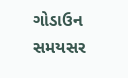ગોડાઉન સમયસર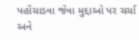પહોંચાડવા જેવા મુદ્દાઓ પર ચર્ચા અને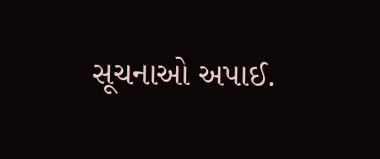સૂચનાઓ અપાઈ.